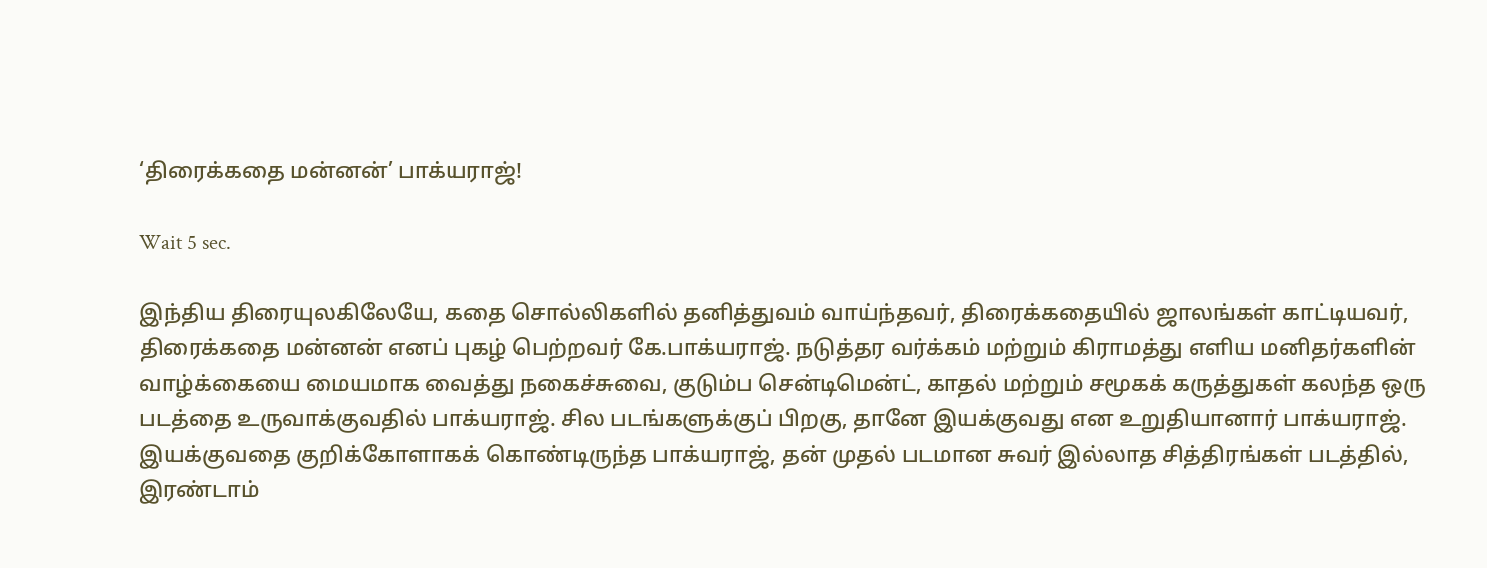‘திரைக்கதை மன்னன்’ பாக்யராஜ்!

Wait 5 sec.

இந்திய திரையுலகிலேயே, கதை சொல்லிகளில் தனித்துவம் வாய்ந்தவர், திரைக்கதையில் ஜாலங்கள் காட்டியவர், திரைக்கதை மன்னன் எனப் புகழ் பெற்றவர் கே.பாக்யராஜ். நடுத்தர வர்க்கம் மற்றும் கிராமத்து எளிய மனிதர்களின் வாழ்க்கையை மையமாக வைத்து நகைச்சுவை, குடும்ப சென்டிமென்ட், காதல் மற்றும் சமூகக் கருத்துகள் கலந்த ஒரு படத்தை உருவாக்குவதில் பாக்யராஜ். சில படங்களுக்குப் பிறகு, தானே இயக்குவது என உறுதியானார் பாக்யராஜ். இயக்குவதை குறிக்கோளாகக் கொண்டிருந்த பாக்யராஜ், தன் முதல் படமான சுவர் இல்லாத சித்திரங்கள் படத்தில், இரண்டாம்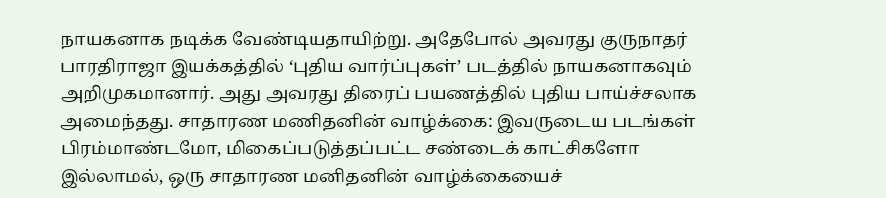நாயகனாக நடிக்க வேண்டியதாயிற்று. அதேபோல் அவரது குருநாதர் பாரதிராஜா இயக்கத்தில் ‘புதிய வார்ப்புகள்’ படத்தில் நாயகனாகவும் அறிமுகமானார். அது அவரது திரைப் பயணத்தில் புதிய பாய்ச்சலாக அமைந்தது. சாதாரண மணிதனின் வாழ்க்கை: இவருடைய படங்கள் பிரம்மாண்டமோ, மிகைப்படுத்தப்பட்ட சண்டைக் காட்சிகளோ இல்லாமல், ஒரு சாதாரண மனிதனின் வாழ்க்கையைச்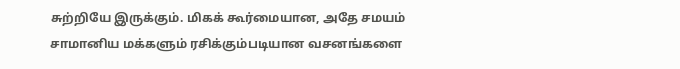சுற்றியே இருக்கும். மிகக் கூர்மையான, அதே சமயம் சாமானிய மக்களும் ரசிக்கும்படியான வசனங்களை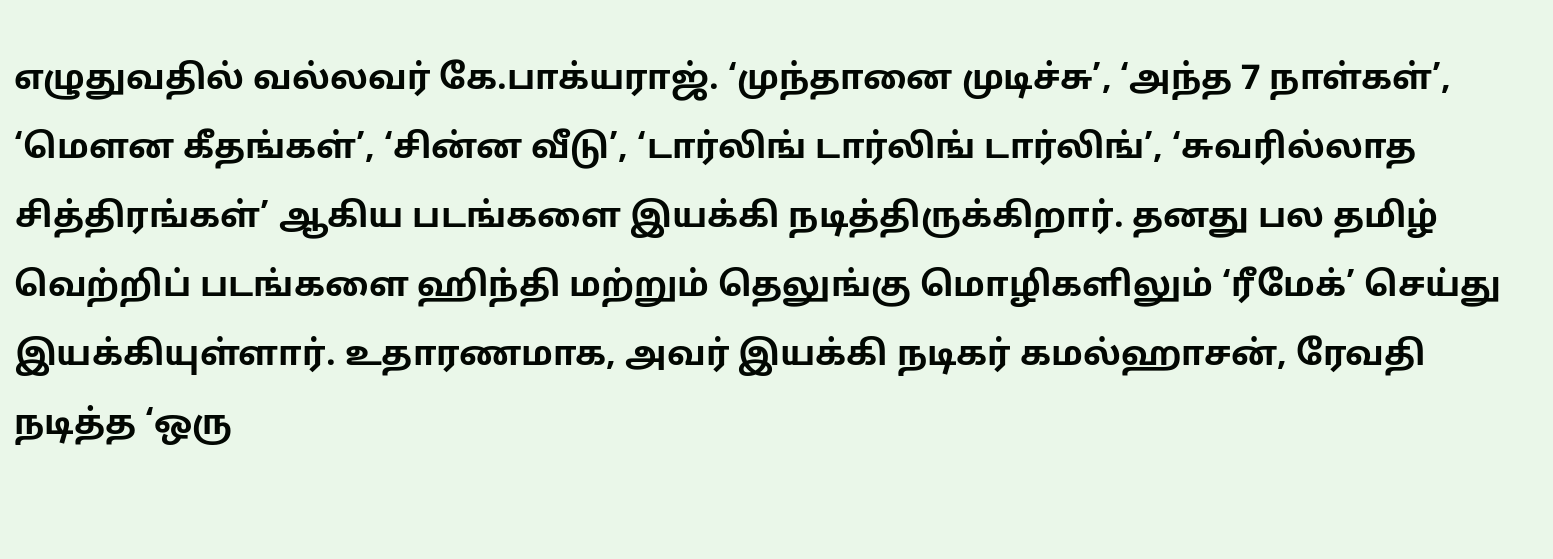எழுதுவதில் வல்லவர் கே.பாக்யராஜ். ‘முந்தானை முடிச்சு’, ‘அந்த 7 நாள்கள்’, ‘மௌன கீதங்கள்’, ‘சின்ன வீடு’, ‘டார்லிங் டார்லிங் டார்லிங்’, ‘சுவரில்லாத சித்திரங்கள்’ ஆகிய படங்களை இயக்கி நடித்திருக்கிறார். தனது பல தமிழ் வெற்றிப் படங்களை ஹிந்தி மற்றும் தெலுங்கு மொழிகளிலும் ‘ரீமேக்’ செய்து இயக்கியுள்ளார். உதாரணமாக, அவர் இயக்கி நடிகர் கமல்ஹாசன், ரேவதி நடித்த ‘ஒரு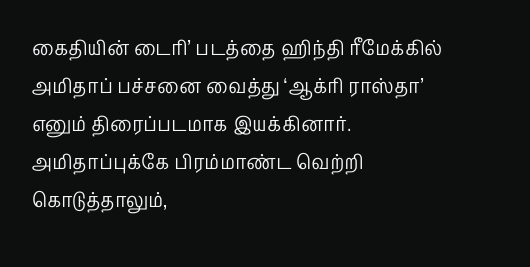கைதியின் டைரி’ படத்தை ஹிந்தி ரீமேக்கில் அமிதாப் பச்சனை வைத்து ‘ஆக்ரி ராஸ்தா’ எனும் திரைப்படமாக இயக்கினார். அமிதாப்புக்கே பிரம்மாண்ட வெற்றி கொடுத்தாலும்,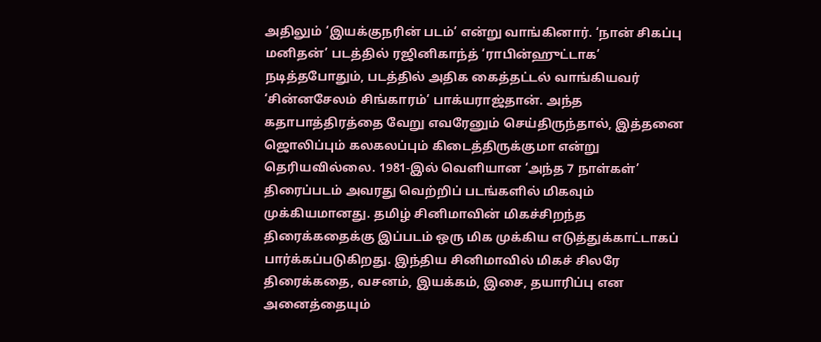அதிலும் ‘இயக்குநரின் படம்’ என்று வாங்கினார். ‘நான் சிகப்பு மனிதன்’ படத்தில் ரஜினிகாந்த் ‘ராபின்ஹுட்டாக’ நடித்தபோதும், படத்தில் அதிக கைத்தட்டல் வாங்கியவர் ‘சின்னசேலம் சிங்காரம்’ பாக்யராஜ்தான். அந்த கதாபாத்திரத்தை வேறு எவரேனும் செய்திருந்தால், இத்தனை ஜொலிப்பும் கலகலப்பும் கிடைத்திருக்குமா என்று தெரியவில்லை. 1981-இல் வெளியான ‘அந்த 7 நாள்கள்’ திரைப்படம் அவரது வெற்றிப் படங்களில் மிகவும் முக்கியமானது. தமிழ் சினிமாவின் மிகச்சிறந்த திரைக்கதைக்கு இப்படம் ஒரு மிக முக்கிய எடுத்துக்காட்டாகப் பார்க்கப்படுகிறது. இந்திய சினிமாவில் மிகச் சிலரே திரைக்கதை, வசனம், இயக்கம், இசை, தயாரிப்பு என அனைத்தையும்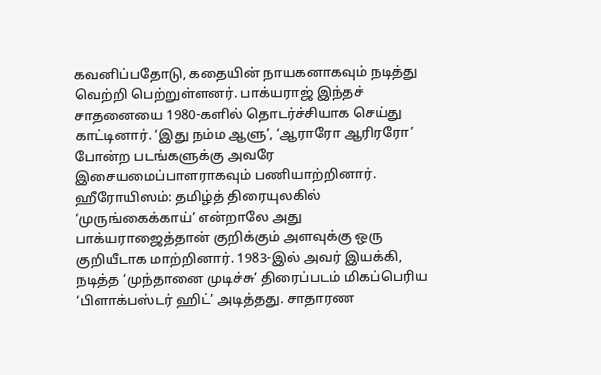கவனிப்பதோடு, கதையின் நாயகனாகவும் நடித்து வெற்றி பெற்றுள்ளனர். பாக்யராஜ் இந்தச் சாதனையை 1980-களில் தொடர்ச்சியாக செய்து காட்டினார். ‘இது நம்ம ஆளு’, ‘ஆராரோ ஆரிரரோ’ போன்ற படங்களுக்கு அவரே இசையமைப்பாளராகவும் பணியாற்றினார். ஹீரோயிஸம்: தமிழ்த் திரையுலகில் ‘முருங்கைக்காய்’ என்றாலே அது பாக்யராஜைத்தான் குறிக்கும் அளவுக்கு ஒரு குறியீடாக மாற்றினார். 1983-இல் அவர் இயக்கி, நடித்த ‘முந்தானை முடிச்சு’ திரைப்படம் மிகப்பெரிய ‘பிளாக்பஸ்டர் ஹிட்’ அடித்தது. சாதாரண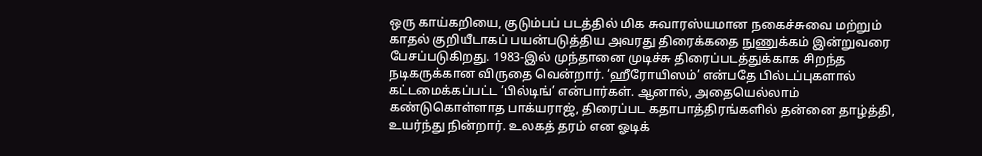ஒரு காய்கறியை, குடும்பப் படத்தில் மிக சுவாரஸ்யமான நகைச்சுவை மற்றும் காதல் குறியீடாகப் பயன்படுத்திய அவரது திரைக்கதை நுணுக்கம் இன்றுவரை பேசப்படுகிறது. 1983-இல் முந்தானை முடிச்சு திரைப்படத்துக்காக சிறந்த நடிகருக்கான விருதை வென்றார். ‘ஹீரோயிஸம்’ என்பதே பில்டப்புகளால் கட்டமைக்கப்பட்ட ‘பில்டிங்’ என்பார்கள். ஆனால், அதையெல்லாம் கண்டுகொள்ளாத பாக்யராஜ், திரைப்பட கதாபாத்திரங்களில் தன்னை தாழ்த்தி, உயர்ந்து நின்றார். உலகத் தரம் என ஓடிக்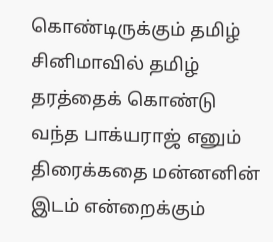கொண்டிருக்கும் தமிழ் சினிமாவில் தமிழ் தரத்தைக் கொண்டு வந்த பாக்யராஜ் எனும் திரைக்கதை மன்னனின் இடம் என்றைக்கும்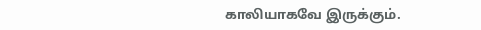காலியாகவே இருக்கும்.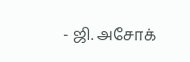- ஜி. அசோக்